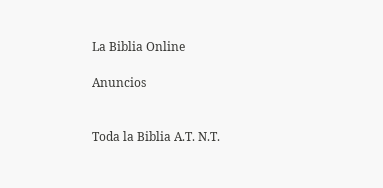La Biblia Online

Anuncios


Toda la Biblia A.T. N.T.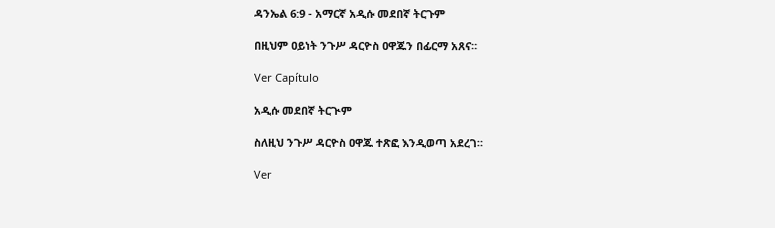ዳንኤል 6:9 - አማርኛ አዲሱ መደበኛ ትርጉም

በዚህም ዐይነት ንጉሥ ዳርዮስ ዐዋጁን በፊርማ አጸና።

Ver Capítulo

አዲሱ መደበኛ ትርጒም

ስለዚህ ንጉሥ ዳርዮስ ዐዋጁ ተጽፎ እንዲወጣ አደረገ።

Ver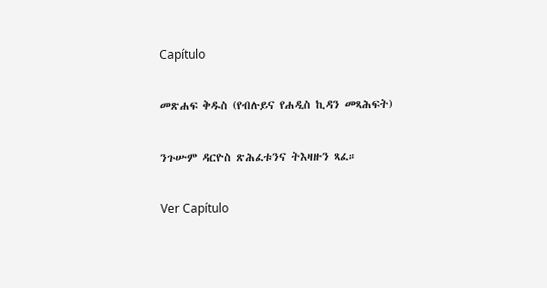Capítulo

መጽሐፍ ቅዱስ (የብሉይና የሐዲስ ኪዳን መጻሕፍት)

ንጉሡም ዳርዮስ ጽሕፈቱንና ትእዛዙን ጻፈ።

Ver Capítulo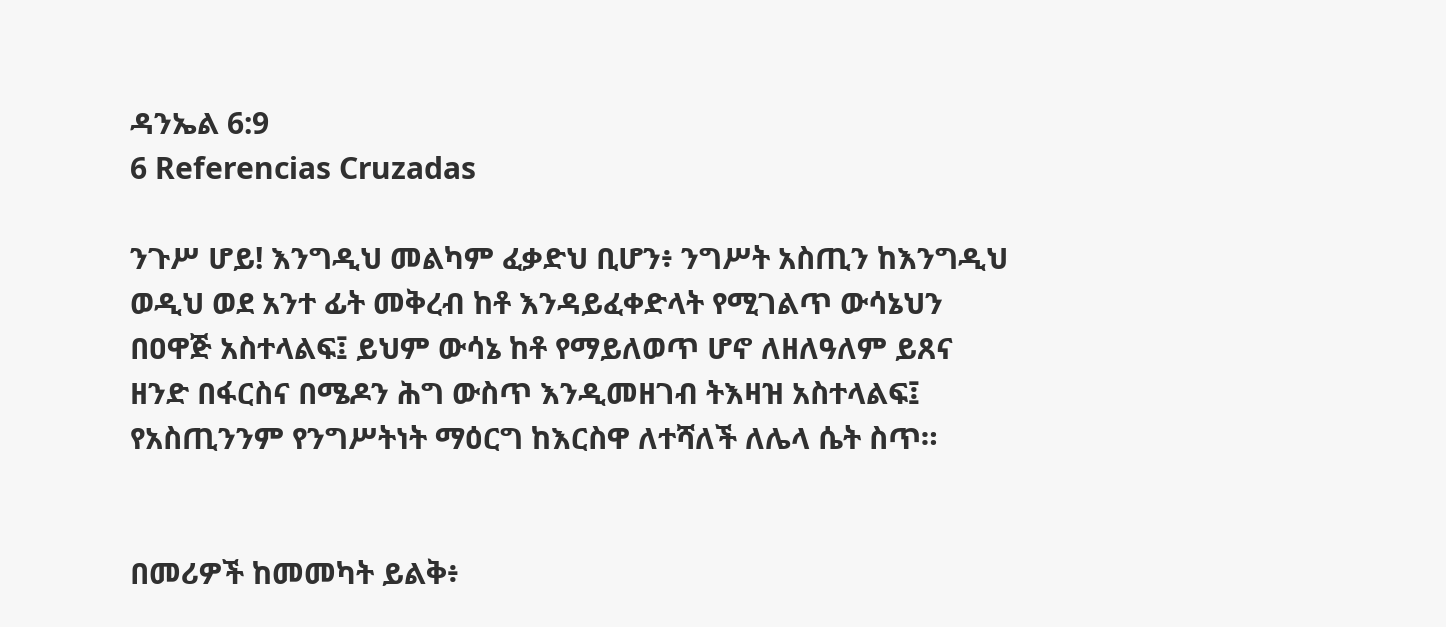ዳንኤል 6:9
6 Referencias Cruzadas

ንጉሥ ሆይ! እንግዲህ መልካም ፈቃድህ ቢሆን፥ ንግሥት አስጢን ከእንግዲህ ወዲህ ወደ አንተ ፊት መቅረብ ከቶ እንዳይፈቀድላት የሚገልጥ ውሳኔህን በዐዋጅ አስተላልፍ፤ ይህም ውሳኔ ከቶ የማይለወጥ ሆኖ ለዘለዓለም ይጸና ዘንድ በፋርስና በሜዶን ሕግ ውስጥ እንዲመዘገብ ትእዛዝ አስተላልፍ፤ የአስጢንንም የንግሥትነት ማዕርግ ከእርስዋ ለተሻለች ለሌላ ሴት ስጥ።


በመሪዎች ከመመካት ይልቅ፥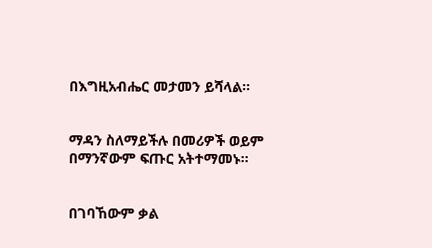በእግዚአብሔር መታመን ይሻላል።


ማዳን ስለማይችሉ በመሪዎች ወይም በማንኛውም ፍጡር አትተማመኑ።


በገባኸውም ቃል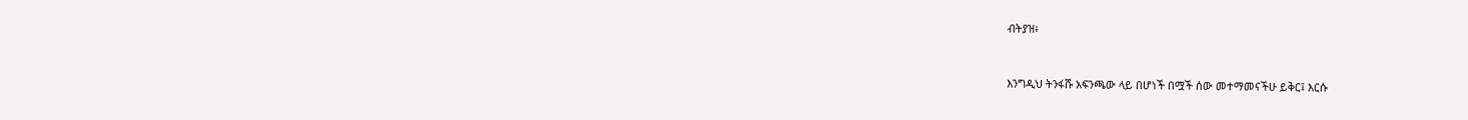ብትያዝ፥


እንግዲህ ትንፋሹ አፍንጫው ላይ በሆነች በሟች ሰው መተማመናችሁ ይቅር፤ እርሱ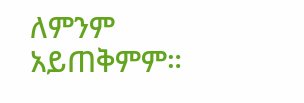ለምንም አይጠቅምም።